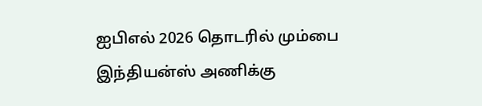ஐபிஎல் 2026 தொடரில் மும்பை இந்தியன்ஸ் அணிக்கு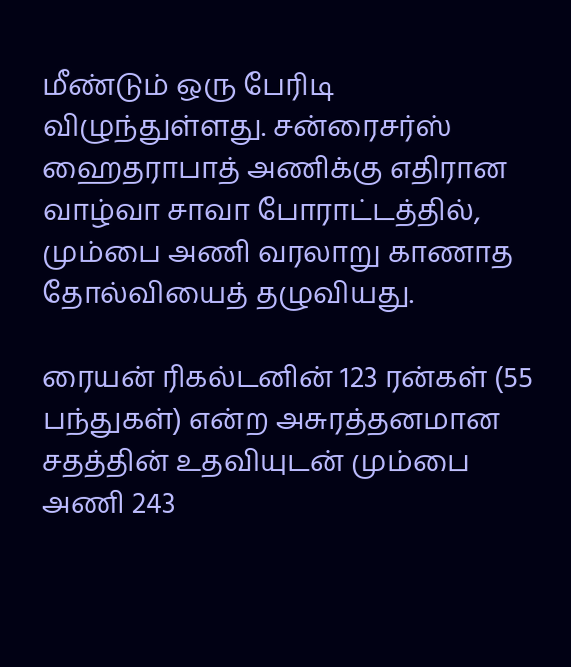மீண்டும் ஒரு பேரிடி விழுந்துள்ளது. சன்ரைசர்ஸ் ஹைதராபாத் அணிக்கு எதிரான வாழ்வா சாவா போராட்டத்தில், மும்பை அணி வரலாறு காணாத தோல்வியைத் தழுவியது.

ரையன் ரிகல்டனின் 123 ரன்கள் (55 பந்துகள்) என்ற அசுரத்தனமான சதத்தின் உதவியுடன் மும்பை அணி 243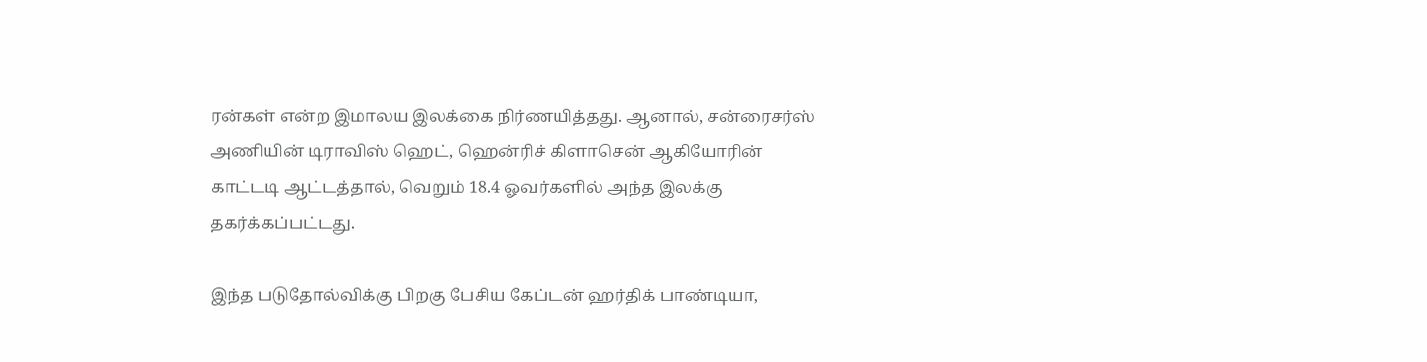ரன்கள் என்ற இமாலய இலக்கை நிர்ணயித்தது. ஆனால், சன்ரைசர்ஸ் அணியின் டிராவிஸ் ஹெட், ஹென்ரிச் கிளாசென் ஆகியோரின் காட்டடி ஆட்டத்தால், வெறும் 18.4 ஓவர்களில் அந்த இலக்கு தகர்க்கப்பட்டது.

இந்த படுதோல்விக்கு பிறகு பேசிய கேப்டன் ஹர்திக் பாண்டியா,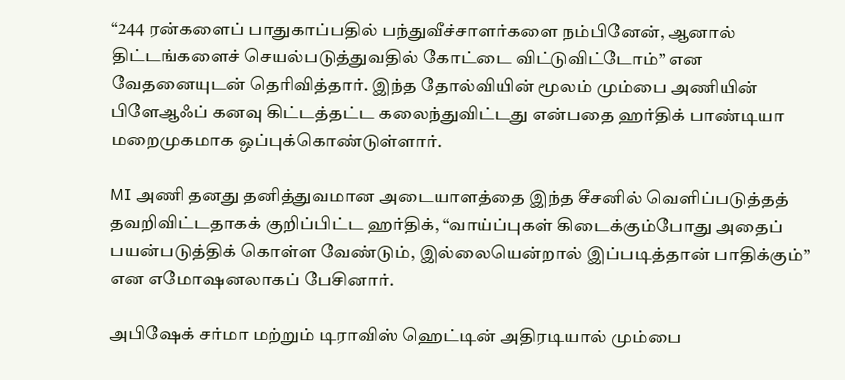“244 ரன்களைப் பாதுகாப்பதில் பந்துவீச்சாளர்களை நம்பினேன், ஆனால் திட்டங்களைச் செயல்படுத்துவதில் கோட்டை விட்டுவிட்டோம்” என வேதனையுடன் தெரிவித்தார். இந்த தோல்வியின் மூலம் மும்பை அணியின் பிளேஆஃப் கனவு கிட்டத்தட்ட கலைந்துவிட்டது என்பதை ஹர்திக் பாண்டியா மறைமுகமாக ஒப்புக்கொண்டுள்ளார்.

MI அணி தனது தனித்துவமான அடையாளத்தை இந்த சீசனில் வெளிப்படுத்தத் தவறிவிட்டதாகக் குறிப்பிட்ட ஹர்திக், “வாய்ப்புகள் கிடைக்கும்போது அதைப் பயன்படுத்திக் கொள்ள வேண்டும், இல்லையென்றால் இப்படித்தான் பாதிக்கும்” என எமோஷனலாகப் பேசினார்.

அபிஷேக் சர்மா மற்றும் டிராவிஸ் ஹெட்டின் அதிரடியால் மும்பை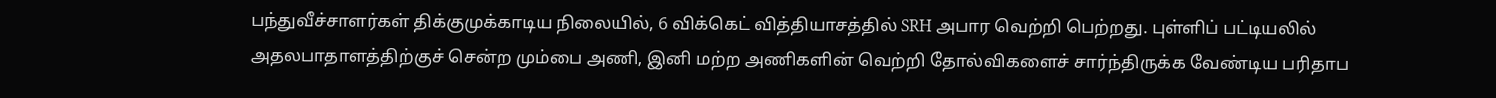பந்துவீச்சாளர்கள் திக்குமுக்காடிய நிலையில், 6 விக்கெட் வித்தியாசத்தில் SRH அபார வெற்றி பெற்றது. புள்ளிப் பட்டியலில் அதலபாதாளத்திற்குச் சென்ற மும்பை அணி, இனி மற்ற அணிகளின் வெற்றி தோல்விகளைச் சார்ந்திருக்க வேண்டிய பரிதாப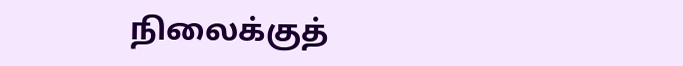நிலைக்குத்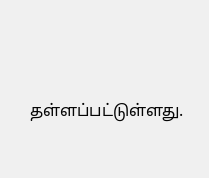தள்ளப்பட்டுள்ளது.